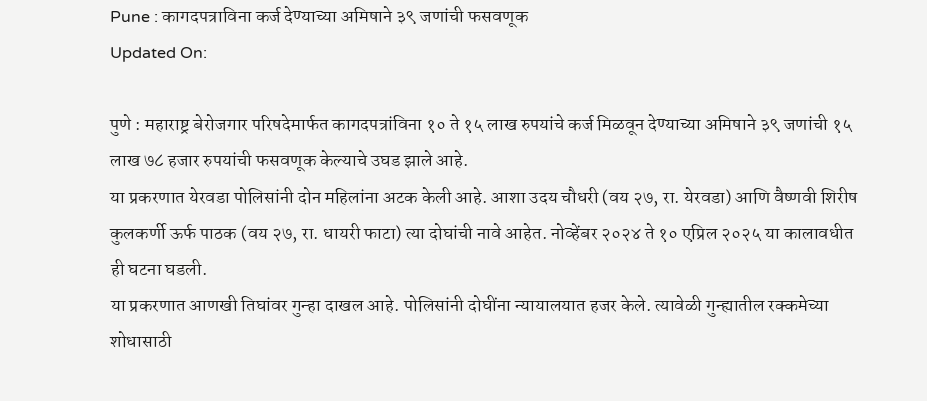Pune : कागदपत्राविना कर्ज देण्याच्या अमिषाने ३९ जणांची फसवणूक
Updated On:

पुणे : महाराष्ट्र बेरोजगार परिषदेमार्फत कागदपत्रांविना १० ते १५ लाख रुपयांचे कर्ज मिळवून देण्याच्या अमिषाने ३९ जणांची १५ लाख ७८ हजार रुपयांची फसवणूक केल्याचे उघड झाले आहे.
या प्रकरणात येरवडा पोलिसांनी दोन महिलांना अटक केली आहे. आशा उदय चौधरी (वय २७, रा. येरवडा) आणि वैष्णवी शिरीष कुलकर्णी ऊर्फ पाठक (वय २७, रा. धायरी फाटा) त्या दोघांची नावे आहेत. नोव्हेंबर २०२४ ते १० एप्रिल २०२५ या कालावधीत ही घटना घडली.
या प्रकरणात आणखी तिघांवर गुन्हा दाखल आहे. पोलिसांनी दोघींना न्यायालयात हजर केले. त्यावेळी गुन्ह्यातील रक्कमेच्या शोधासाठी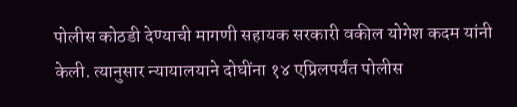पोलीस कोठडी देण्याची मागणी सहायक सरकारी वकील योगेश कदम यांनी केली. त्यानुसार न्यायालयाने दोघींना १४ एप्रिलपर्यंत पोलीस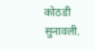कोठडी सुनावली.